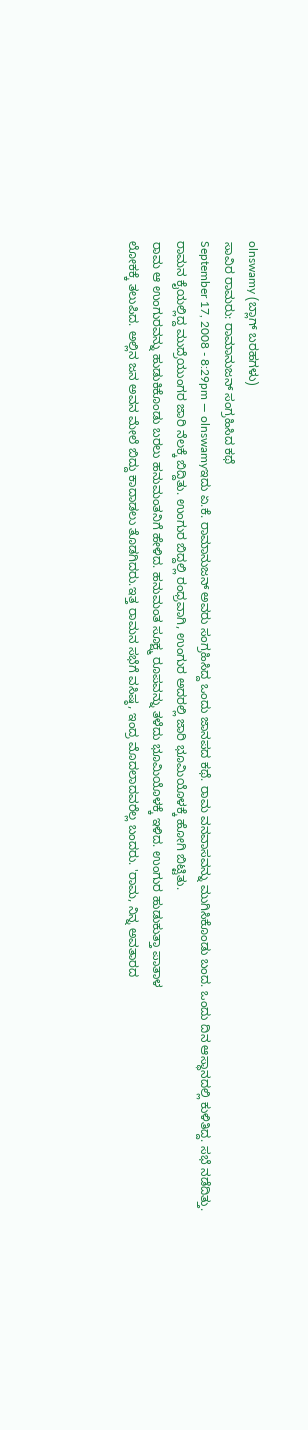olnswamy (ಬ್ಲಾಗ್ ಬರಹಗಳು)
ಸಾವಿರ ರಾಮರು: ರಾಮಾನುಜನ್ ಸಂಗ್ರಹಿಸಿದ ಕಥೆ
September 17, 2008 - 8:29pm — olnswamyಇದು ಏ.ಕೆ. ರಾಮಾನುಜನ್ ಅವರು ಸಂಗ್ರಹಿಸಿದ್ದ ಒಂದು ಜಾನಪದ ಕಥೆ. ರಾಮ ವನವಾಸವನ್ನು ಮುಗಿಸಿಕೊಂಡು ಬಂದ. ಒಂದು ದಿನ ಆಸ್ಥಾನದಲ್ಲಿ ಕುಳಿತಿದ್ದ. ಸಭೆ ನಡೆದಿತ್ತು. ರಾಮನ ಕೈಯಲ್ಲಿದ್ದ ಮುದ್ರೆಯುಂಗರ ಜಾರಿ ನೆಲಕ್ಕೆ ಬಿದ್ದಿತು. ಉಂಗುರ ಬಿದ್ದಲ್ಲಿ ರಂಧ್ರವಾಗಿ, ಉಂಗುರ ಅದರಲ್ಲಿ ಜಾರಿ ಭೂಮಿಯೊಳಕ್ಕೆ ಹೋಗಿ ಬಿಟ್ಟಿತು.
ರಾಮ ಆ ಉಂಗುರವನ್ನು ಹುಡುಕಿಕೊಂಡು ಬರಲು ಹನುಮಂತನಿಗೆ ಹೇಳಿದ. ಹನುಮಂತ ಸೂಕ್ಷ್ಮ ರೂಪವನ್ನು ತಳೆದು ಭೂಮಿಯೊಳಕ್ಕೆ ಇಳಿದ. ಉಂಗುರ ಹುಡುಕುತ್ತಾ ಪಾತಾಳ
ಲೋಕಕ್ಕೆ ತಲುಪಿದ. ಅಲ್ಲಿನ ಜನ ಅವನ ಮೇಲೆ ಬಿದ್ದು ಕಾದಾಡಲು ತೊಡಗಿದರು.ಇತ್ತ ರಾಮನ ಸಭೆಗೆ ವಸಿಷ್ಠ, ಇಂದ್ರ ಮೊದಲಾದವರೆಲ್ಲ ಬಂದರು. 'ರಾಮ, ನಿನ್ನ ಅವತಾರದ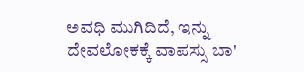ಅವಧಿ ಮುಗಿದಿದೆ, ಇನ್ನು ದೇವಲೋಕಕ್ಕೆ ವಾಪಸ್ಸು ಬಾ'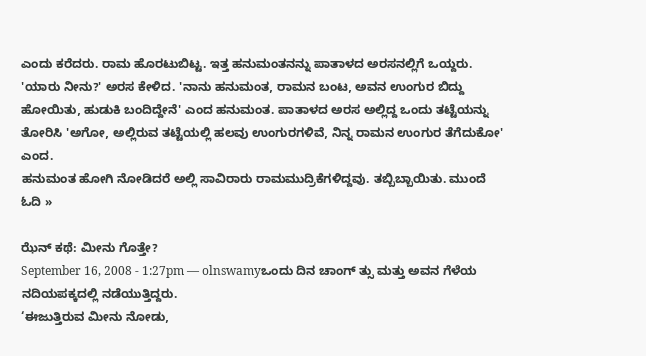ಎಂದು ಕರೆದರು. ರಾಮ ಹೊರಟುಬಿಟ್ಟ. ಇತ್ತ ಹನುಮಂತನನ್ನು ಪಾತಾಳದ ಅರಸನಲ್ಲಿಗೆ ಒಯ್ದರು. 'ಯಾರು ನೀನು?' ಅರಸ ಕೇಳಿದ. 'ನಾನು ಹನುಮಂತ, ರಾಮನ ಬಂಟ, ಅವನ ಉಂಗುರ ಬಿದ್ದು ಹೋಯಿತು, ಹುಡುಕಿ ಬಂದಿದ್ದೇನೆ' ಎಂದ ಹನುಮಂತ. ಪಾತಾಳದ ಅರಸ ಅಲ್ಲಿದ್ದ ಒಂದು ತಟ್ಟೆಯನ್ನು ತೋರಿಸಿ 'ಅಗೋ, ಅಲ್ಲಿರುವ ತಟ್ಟೆಯಲ್ಲಿ ಹಲವು ಉಂಗುರಗಳಿವೆ, ನಿನ್ನ ರಾಮನ ಉಂಗುರ ತೆಗೆದುಕೋ' ಎಂದ.
ಹನುಮಂತ ಹೋಗಿ ನೋಡಿದರೆ ಅಲ್ಲಿ ಸಾವಿರಾರು ರಾಮಮುದ್ರಿಕೆಗಳಿದ್ದವು. ತಬ್ಬಿಬ್ಬಾಯಿತು. ಮುಂದೆ ಓದಿ »

ಝೆನ್ ಕಥೆ: ಮೀನು ಗೊತ್ತೇ?
September 16, 2008 - 1:27pm — olnswamyಒಂದು ದಿನ ಚಾಂಗ್ ತ್ಸು ಮತ್ತು ಅವನ ಗೆಳೆಯ ನದಿಯಪಕ್ಕದಲ್ಲಿ ನಡೆಯುತ್ತಿದ್ದರು.
‘ಈಜುತ್ತಿರುವ ಮೀನು ನೋಡು,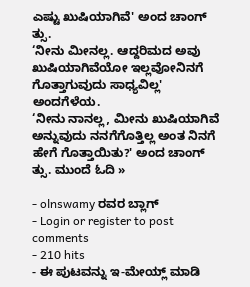ಎಷ್ಟು ಖುಷಿಯಾಗಿವೆ' ಅಂದ ಚಾಂಗ್ ತ್ಸು.
‘ನೀನು ಮೀನಲ್ಲ. ಆದ್ದರಿಮದ ಅವು ಖುಷಿಯಾಗಿವೆಯೋ ಇಲ್ಲವೋನಿನಗೆ ಗೊತ್ತಾಗುವುದು ಸಾಧ್ಯವಿಲ್ಲ' ಅಂದಗೆಳೆಯ.
‘ನೀನು ನಾನಲ್ಲ, ಮೀನು ಖುಷಿಯಾಗಿವೆ ಅನ್ನುವುದು ನನಗೆಗೊತ್ತಿಲ್ಲ ಅಂತ ನಿನಗೆ ಹೇಗೆ ಗೊತ್ತಾಯಿತು?' ಅಂದ ಚಾಂಗ್ ತ್ಸು. ಮುಂದೆ ಓದಿ »

- olnswamy ರವರ ಬ್ಲಾಗ್
- Login or register to post comments
- 210 hits
- ಈ ಪುಟವನ್ನು ಇ-ಮೇಯ್ಲ್ ಮಾಡಿ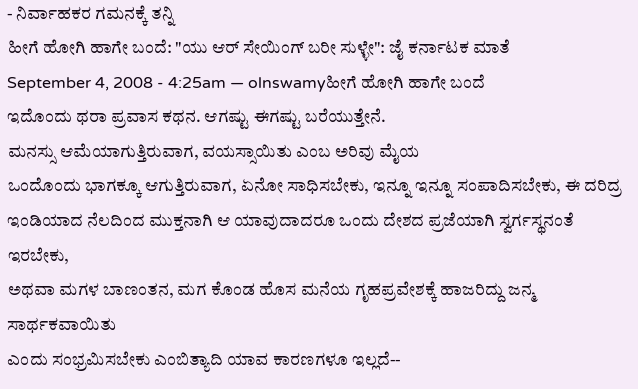- ನಿರ್ವಾಹಕರ ಗಮನಕ್ಕೆ ತನ್ನಿ
ಹೀಗೆ ಹೋಗಿ ಹಾಗೇ ಬಂದೆ: "ಯು ಆರ್ ಸೇಯಿಂಗ್ ಬರೀ ಸುಳ್ಳೇ": ಜೈ ಕರ್ನಾಟಕ ಮಾತೆ
September 4, 2008 - 4:25am — olnswamyಹೀಗೆ ಹೋಗಿ ಹಾಗೇ ಬಂದೆ
ಇದೊಂದು ಥರಾ ಪ್ರವಾಸ ಕಥನ. ಆಗಷ್ಟು ಈಗಷ್ಟು ಬರೆಯುತ್ತೇನೆ.
ಮನಸ್ಸು ಆಮೆಯಾಗುತ್ತಿರುವಾಗ, ವಯಸ್ಸಾಯಿತು ಎಂಬ ಅರಿವು ಮೈಯ
ಒಂದೊಂದು ಭಾಗಕ್ಕೂ ಆಗುತ್ತಿರುವಾಗ, ಏನೋ ಸಾಧಿಸಬೇಕು, ಇನ್ನೂ ಇನ್ನೂ ಸಂಪಾದಿಸಬೇಕು, ಈ ದರಿದ್ರ
ಇಂಡಿಯಾದ ನೆಲದಿಂದ ಮುಕ್ತನಾಗಿ ಆ ಯಾವುದಾದರೂ ಒಂದು ದೇಶದ ಪ್ರಜೆಯಾಗಿ ಸ್ವರ್ಗಸ್ಥನಂತೆ ಇರಬೇಕು,
ಅಥವಾ ಮಗಳ ಬಾಣಂತನ, ಮಗ ಕೊಂಡ ಹೊಸ ಮನೆಯ ಗೃಹಪ್ರವೇಶಕ್ಕೆ ಹಾಜರಿದ್ದು ಜನ್ಮ ಸಾರ್ಥಕವಾಯಿತು
ಎಂದು ಸಂಭ್ರಮಿಸಬೇಕು ಎಂಬಿತ್ಯಾದಿ ಯಾವ ಕಾರಣಗಳೂ ಇಲ್ಲದೆ--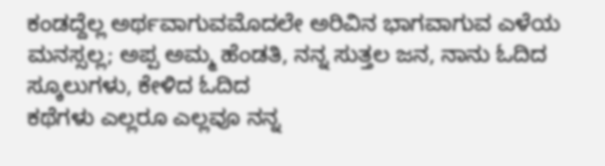ಕಂಡದ್ದೆಲ್ಲ ಅರ್ಥವಾಗುವಮೊದಲೇ ಅರಿವಿನ ಭಾಗವಾಗುವ ಎಳೆಯ
ಮನಸ್ಸಲ್ಲ; ಅಪ್ಪ ಅಮ್ಮ ಹೆಂಡತಿ, ನನ್ನ ಸುತ್ತಲ ಜನ, ನಾನು ಓದಿದ ಸ್ಕೂಲುಗಳು, ಕೇಳಿದ ಓದಿದ
ಕಥೆಗಳು ಎಲ್ಲರೂ ಎಲ್ಲವೂ ನನ್ನ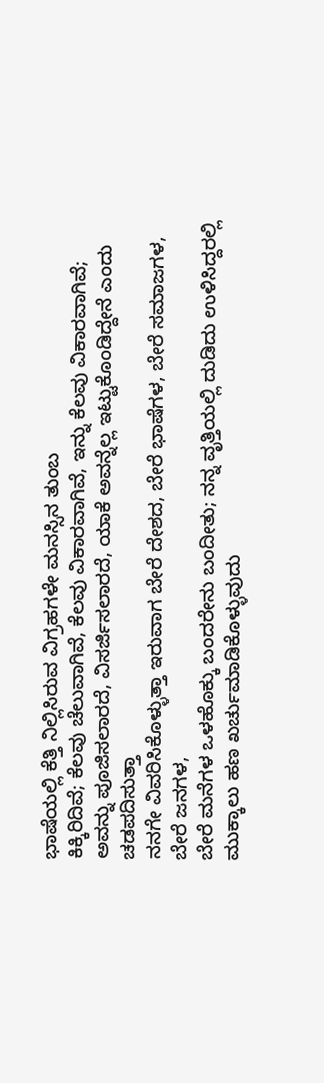ಭಾಷೆಯಲ್ಲಿ ಕೆತ್ತಿ ನಿಲ್ಲಿಸಿರುವ ವಿಗ್ರಹಗಳೇ ಮನಸ್ಸಿನ ತುಂಬ
ಕಿಕ್ಕಿರಿದಿವೆ; ಕೆಲವು ಚೆಲುವಾಗಿವೆ, ಕೆಲವು ವಿಕಾರವಾಗಿವೆ, ಇನ್ನು ಕೆಲವು ವಿಕಾರವಾಗಿವೆ;
ಅವನ್ನು ಪೂಜಿಸಲಾರದೆ, ವಿಸರ್ಜಿಸಲಾರದೆ, ಯಾಕೆ ಅವನ್ನೆಲ್ಲ ಇಟ್ಟುಕೊಂಡಿದ್ದೇನೆ ಎಂದು ಚಡಪದಿಸುತ್ತಾ
ನನಗೇ ವಿವರಿಸಿಕೊಳ್ಳುತ್ತಾ ಇರುವಾಗ ಬೇರೆ ದೇಶದ, ಬೇರೆ ಭಾಷೆಗಳ, ಬೇರೆ ಸಮಾಜಗಳ, ಬೇರೆ ಜನಗಳ,
ಬೇರೆ ಮನೆಗಳ ಒಳಹೊಕ್ಕು ಬಂದರೇನು ಬಂದೀತು; ನನ್ನ ವೃತ್ತಿಯಲ್ಲಿ ದುಡಿದು ಉಳಿಸಿದ್ದರಲ್ಲಿ
ಮುಕ್ಕಾಲು ಹಣ ಖರ್ಚುಮಾಡಿಕೊಳ್ಳುವುದು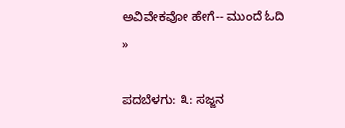ಅವಿವೇಕವೋ ಹೇಗೆ-- ಮುಂದೆ ಓದಿ »

ಪದಬೆಳಗು: ೩: ಸಜ್ಜನ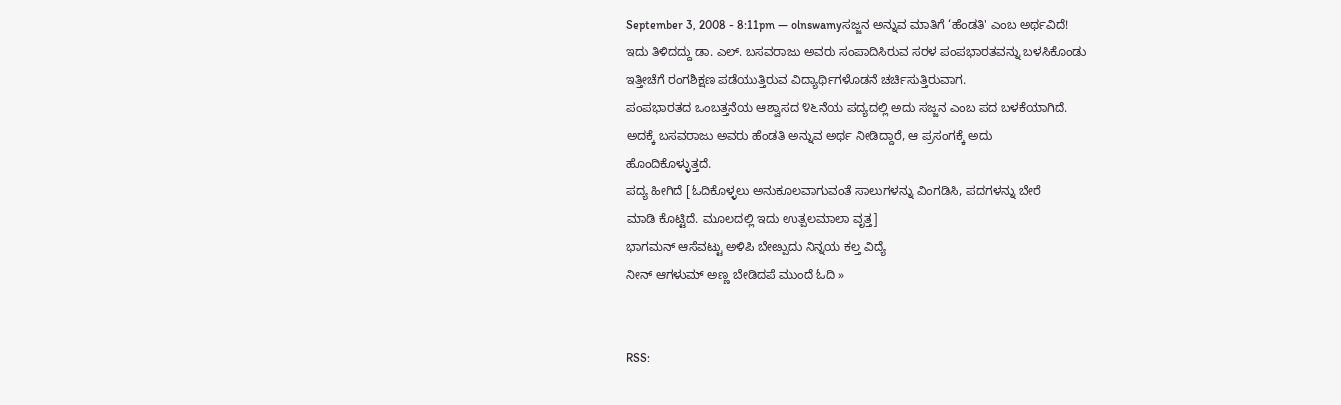September 3, 2008 - 8:11pm — olnswamyಸಜ್ಜನ ಅನ್ನುವ ಮಾತಿಗೆ ‘ಹೆಂಡತಿ' ಎಂಬ ಅರ್ಥವಿದೆ!
ಇದು ತಿಳಿದದ್ದು ಡಾ. ಎಲ್. ಬಸವರಾಜು ಅವರು ಸಂಪಾದಿಸಿರುವ ಸರಳ ಪಂಪಭಾರತವನ್ನು ಬಳಸಿಕೊಂಡು
ಇತ್ತೀಚೆಗೆ ರಂಗಶಿಕ್ಷಣ ಪಡೆಯುತ್ತಿರುವ ವಿದ್ಯಾರ್ಥಿಗಳೊಡನೆ ಚರ್ಚಿಸುತ್ತಿರುವಾಗ.
ಪಂಪಭಾರತದ ಒಂಬತ್ತನೆಯ ಆಶ್ವಾಸದ ೪೬ನೆಯ ಪದ್ಯದಲ್ಲಿ ಅದು ಸಜ್ಜನ ಎಂಬ ಪದ ಬಳಕೆಯಾಗಿದೆ.
ಅದಕ್ಕೆ ಬಸವರಾಜು ಅವರು ಹೆಂಡತಿ ಅನ್ನುವ ಅರ್ಥ ನೀಡಿದ್ದಾರೆ, ಆ ಪ್ರಸಂಗಕ್ಕೆ ಅದು
ಹೊಂದಿಕೊಳ್ಳುತ್ತದೆ.
ಪದ್ಯ ಹೀಗಿದೆ [ಓದಿಕೊಳ್ಳಲು ಅನುಕೂಲವಾಗುವಂತೆ ಸಾಲುಗಳನ್ನು ವಿಂಗಡಿಸಿ, ಪದಗಳನ್ನು ಬೇರೆ
ಮಾಡಿ ಕೊಟ್ಟಿದೆ. ಮೂಲದಲ್ಲಿ ಇದು ಉತ್ಪಲಮಾಲಾ ವೃತ್ತ]
ಭಾಗಮನ್ ಆಸೆವಟ್ಟು ಅಳಿಪಿ ಬೇೞ್ಪುದು ನಿನ್ನಯ ಕಲ್ತ ವಿದ್ಯೆ
ನೀನ್ ಆಗಳುಮ್ ಅಣ್ಣ ಬೇಡಿದಪೆ ಮುಂದೆ ಓದಿ »


RSS: